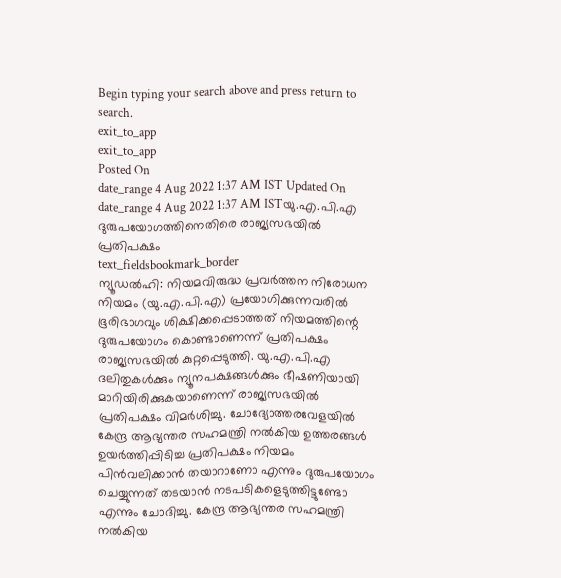Begin typing your search above and press return to search.
exit_to_app
exit_to_app
Posted On
date_range 4 Aug 2022 1:37 AM IST Updated On
date_range 4 Aug 2022 1:37 AM ISTയു.എ.പി.എ ദുരുപയോഗത്തിനെതിരെ രാജ്യസഭയിൽ പ്രതിപക്ഷം
text_fieldsbookmark_border
ന്യൂഡൽഹി: നിയമവിരുദ്ധ പ്രവർത്തന നിരോധന നിയമം (യു.എ.പി.എ) പ്രയോഗിക്കുന്നവരിൽ ഭൂരിഭാഗവും ശിക്ഷിക്കപ്പെടാത്തത് നിയമത്തിന്റെ ദുരുപയോഗം കൊണ്ടാണെന്ന് പ്രതിപക്ഷം രാജ്യസഭയിൽ കുറ്റപ്പെടുത്തി. യു.എ.പി.എ ദലിതുകൾക്കും ന്യൂനപക്ഷങ്ങൾക്കും ഭീഷണിയായി മാറിയിരിക്കുകയാണെന്ന് രാജ്യസഭയിൽ പ്രതിപക്ഷം വിമർശിച്ചു. ചോദ്യോത്തരവേളയിൽ കേന്ദ്ര ആഭ്യന്തര സഹമന്ത്രി നൽകിയ ഉത്തരങ്ങൾ ഉയർത്തിപ്പിടിച്ച പ്രതിപക്ഷം നിയമം പിൻവലിക്കാൻ തയാറാണോ എന്നും ദുരുപയോഗം ചെയ്യുന്നത് തടയാൻ നടപടികളെടുത്തിട്ടുണ്ടോ എന്നും ചോദിച്ചു. കേന്ദ്ര ആഭ്യന്തര സഹമന്ത്രി നൽകിയ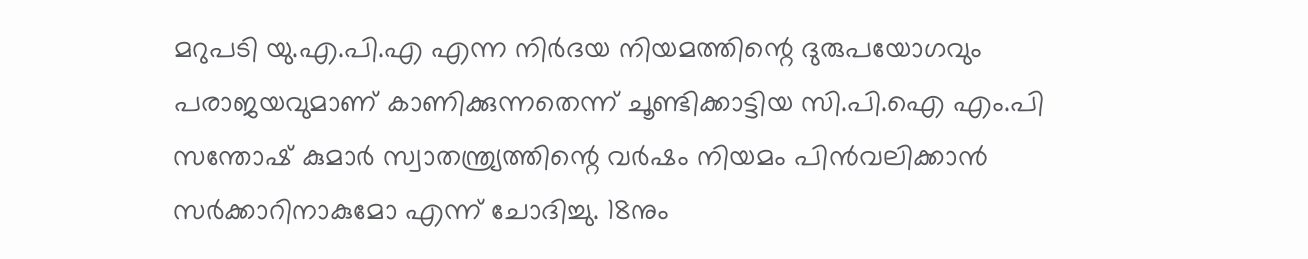മറുപടി യു.എ.പി.എ എന്ന നിർദയ നിയമത്തിന്റെ ദുരുപയോഗവും പരാജയവുമാണ് കാണിക്കുന്നതെന്ന് ചൂണ്ടിക്കാട്ടിയ സി.പി.ഐ എം.പി സന്തോഷ് കുമാർ സ്വാതന്ത്ര്യത്തിന്റെ വർഷം നിയമം പിൻവലിക്കാൻ സർക്കാറിനാകുമോ എന്ന് ചോദിച്ചു. 18നും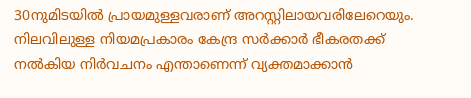30നുമിടയിൽ പ്രായമുള്ളവരാണ് അറസ്റ്റിലായവരിലേറെയും. നിലവിലുള്ള നിയമപ്രകാരം കേന്ദ്ര സർക്കാർ ഭീകരതക്ക് നൽകിയ നിർവചനം എന്താണെന്ന് വ്യക്തമാക്കാൻ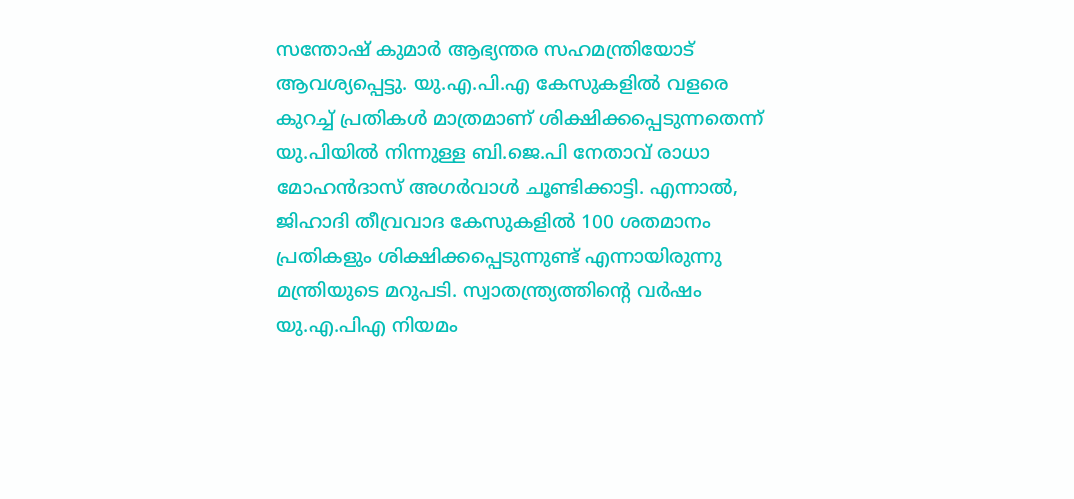സന്തോഷ് കുമാർ ആഭ്യന്തര സഹമന്ത്രിയോട് ആവശ്യപ്പെട്ടു. യു.എ.പി.എ കേസുകളിൽ വളരെ കുറച്ച് പ്രതികൾ മാത്രമാണ് ശിക്ഷിക്കപ്പെടുന്നതെന്ന് യു.പിയിൽ നിന്നുള്ള ബി.ജെ.പി നേതാവ് രാധാ മോഹൻദാസ് അഗർവാൾ ചൂണ്ടിക്കാട്ടി. എന്നാൽ, ജിഹാദി തീവ്രവാദ കേസുകളിൽ 100 ശതമാനം പ്രതികളും ശിക്ഷിക്കപ്പെടുന്നുണ്ട് എന്നായിരുന്നു മന്ത്രിയുടെ മറുപടി. സ്വാതന്ത്ര്യത്തിന്റെ വർഷം യു.എ.പിഎ നിയമം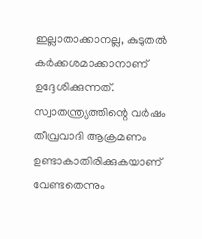ഇല്ലാതാക്കാനല്ല, കുടുതൽ കർക്കശമാക്കാനാണ് ഉദ്ദേശിക്കുന്നത്. സ്വാതന്ത്ര്യത്തിന്റെ വർഷം തീവ്രവാദി ആക്രമണം ഉണ്ടാകാതിരിക്കുകയാണ് വേണ്ടതെന്നും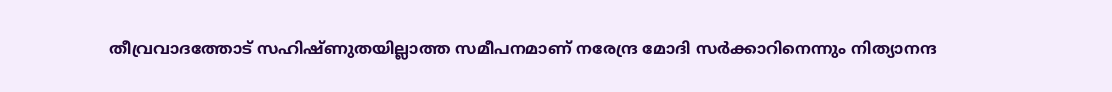തീവ്രവാദത്തോട് സഹിഷ്ണുതയില്ലാത്ത സമീപനമാണ് നരേന്ദ്ര മോദി സർക്കാറിനെന്നും നിത്യാനന്ദ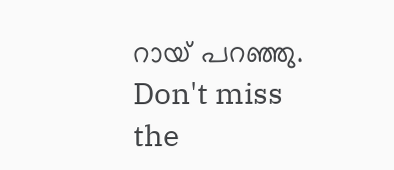റായ് പറഞ്ഞു.
Don't miss the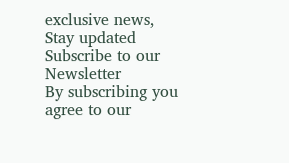exclusive news, Stay updated
Subscribe to our Newsletter
By subscribing you agree to our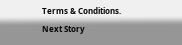Terms & Conditions.
Next Story